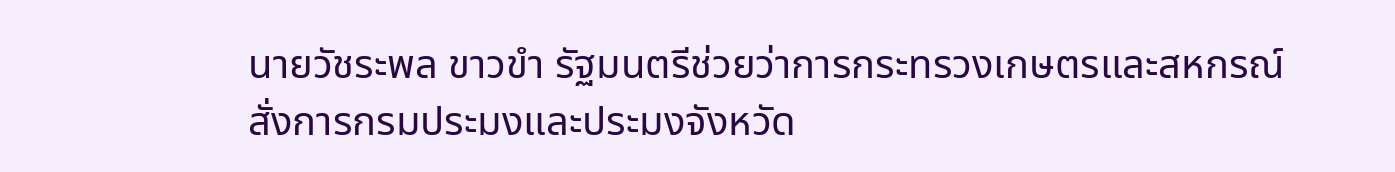นายวัชระพล ขาวขำ รัฐมนตรีช่วยว่าการกระทรวงเกษตรและสหกรณ์ สั่งการกรมประมงและประมงจังหวัด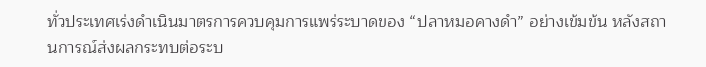ทั่วประเทศเร่งดำเนินมาตรการควบคุมการแพร่ระบาดของ “ปลาหมอคางดำ” อย่างเข้มข้น หลังสถานการณ์ส่งผลกระทบต่อระบ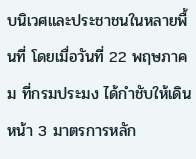บนิเวศและประชาชนในหลายพื้นที่ โดยเมื่อวันที่ 22 พฤษภาคม ที่กรมประมง ได้กำชับให้เดินหน้า 3 มาตรการหลัก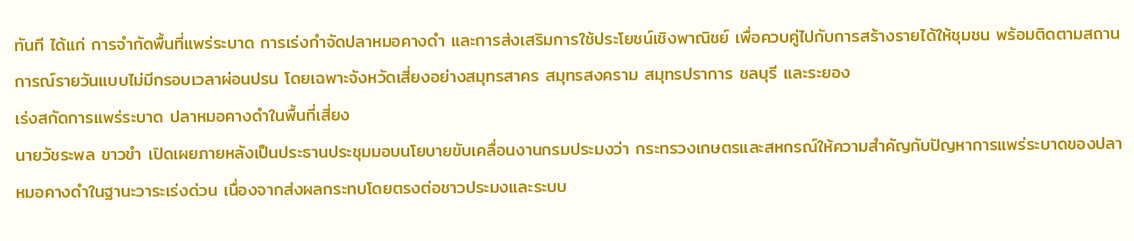ทันที ได้แก่ การจำกัดพื้นที่แพร่ระบาด การเร่งกำจัดปลาหมอคางดำ และการส่งเสริมการใช้ประโยชน์เชิงพาณิชย์ เพื่อควบคู่ไปกับการสร้างรายได้ให้ชุมชน พร้อมติดตามสถานการณ์รายวันแบบไม่มีกรอบเวลาผ่อนปรน โดยเฉพาะจังหวัดเสี่ยงอย่างสมุทรสาคร สมุทรสงคราม สมุทรปราการ ชลบุรี และระยอง
เร่งสกัดการแพร่ระบาด ปลาหมอคางดำในพื้นที่เสี่ยง
นายวัชระพล ขาวขำ เปิดเผยภายหลังเป็นประธานประชุมมอบนโยบายขับเคลื่อนงานกรมประมงว่า กระทรวงเกษตรและสหกรณ์ให้ความสำคัญกับปัญหาการแพร่ระบาดของปลาหมอคางดำในฐานะวาระเร่งด่วน เนื่องจากส่งผลกระทบโดยตรงต่อชาวประมงและระบบ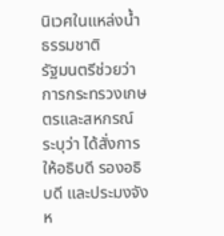นิเวศในแหล่งน้ำธรรมชาติ
รัฐมนตรีช่วยว่าการกระทรวงเกษตรและสหกรณ์ ระบุว่า ได้สั่งการให้อธิบดี รองอธิบดี และประมงจังห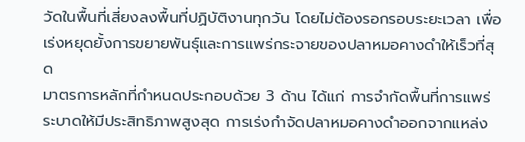วัดในพื้นที่เสี่ยงลงพื้นที่ปฏิบัติงานทุกวัน โดยไม่ต้องรอกรอบระยะเวลา เพื่อเร่งหยุดยั้งการขยายพันธุ์และการแพร่กระจายของปลาหมอคางดำให้เร็วที่สุด
มาตรการหลักที่กำหนดประกอบด้วย 3 ด้าน ได้แก่ การจำกัดพื้นที่การแพร่ระบาดให้มีประสิทธิภาพสูงสุด การเร่งกำจัดปลาหมอคางดำออกจากแหล่ง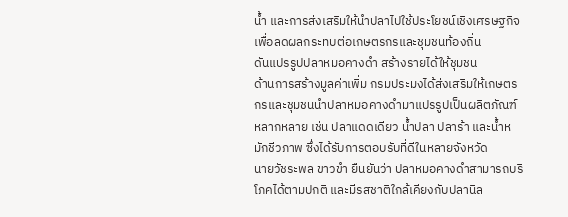น้ำ และการส่งเสริมให้นำปลาไปใช้ประโยชน์เชิงเศรษฐกิจ เพื่อลดผลกระทบต่อเกษตรกรและชุมชนท้องถิ่น
ดันแปรรูปปลาหมอคางดำ สร้างรายได้ให้ชุมชน
ด้านการสร้างมูลค่าเพิ่ม กรมประมงได้ส่งเสริมให้เกษตรกรและชุมชนนำปลาหมอคางดำมาแปรรูปเป็นผลิตภัณฑ์หลากหลาย เช่น ปลาแดดเดียว น้ำปลา ปลาร้า และน้ำหมักชีวภาพ ซึ่งได้รับการตอบรับที่ดีในหลายจังหวัด
นายวัชระพล ขาวขำ ยืนยันว่า ปลาหมอคางดำสามารถบริโภคได้ตามปกติ และมีรสชาติใกล้เคียงกับปลานิล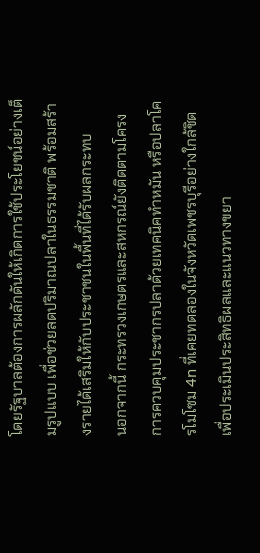โดยรัฐบาลต้องการผลักดันให้เกิดการใช้ประโยชน์อย่างเต็มรูปแบบ เพื่อช่วยลดปริมาณปลาในธรรมชาติ พร้อมสร้างรายได้เสริมให้กับประชาชนในพื้นที่ได้รับผลกระทบ
นอกจากนี้ กระทรวงเกษตรและสหกรณ์ยังติดตามโครงการควบคุมประชากรปลาด้วยเทคนิคทำหมัน หรือปลาโครโมโซม 4n ที่เคยทดลองในจังหวัดเพชรบุรีอย่างใกล้ชิด เพื่อประเมินประสิทธิผลและแนวทางขยา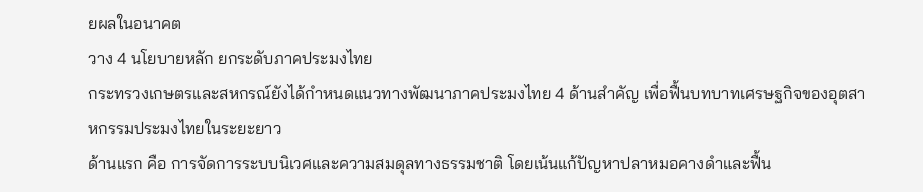ยผลในอนาคต
วาง 4 นโยบายหลัก ยกระดับภาคประมงไทย
กระทรวงเกษตรและสหกรณ์ยังได้กำหนดแนวทางพัฒนาภาคประมงไทย 4 ด้านสำคัญ เพื่อฟื้นบทบาทเศรษฐกิจของอุตสาหกรรมประมงไทยในระยะยาว
ด้านแรก คือ การจัดการระบบนิเวศและความสมดุลทางธรรมชาติ โดยเน้นแก้ปัญหาปลาหมอคางดำและฟื้น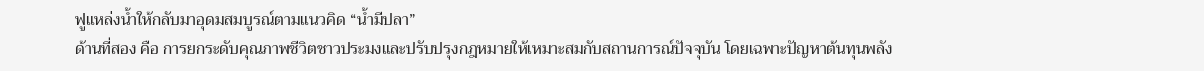ฟูแหล่งน้ำให้กลับมาอุดมสมบูรณ์ตามแนวคิด “น้ำมีปลา”
ด้านที่สอง คือ การยกระดับคุณภาพชีวิตชาวประมงและปรับปรุงกฎหมายให้เหมาะสมกับสถานการณ์ปัจจุบัน โดยเฉพาะปัญหาต้นทุนพลัง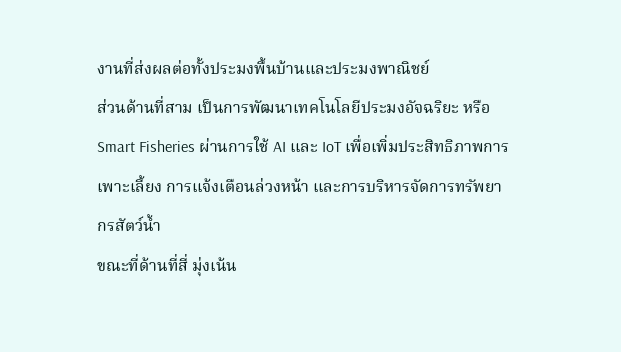งานที่ส่งผลต่อทั้งประมงพื้นบ้านและประมงพาณิชย์
ส่วนด้านที่สาม เป็นการพัฒนาเทคโนโลยีประมงอัจฉริยะ หรือ Smart Fisheries ผ่านการใช้ AI และ IoT เพื่อเพิ่มประสิทธิภาพการเพาะเลี้ยง การแจ้งเตือนล่วงหน้า และการบริหารจัดการทรัพยากรสัตว์น้ำ
ขณะที่ด้านที่สี่ มุ่งเน้น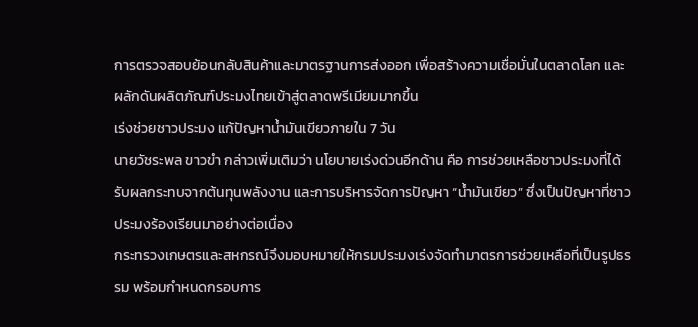การตรวจสอบย้อนกลับสินค้าและมาตรฐานการส่งออก เพื่อสร้างความเชื่อมั่นในตลาดโลก และผลักดันผลิตภัณฑ์ประมงไทยเข้าสู่ตลาดพรีเมียมมากขึ้น
เร่งช่วยชาวประมง แก้ปัญหาน้ำมันเขียวภายใน 7 วัน
นายวัชระพล ขาวขำ กล่าวเพิ่มเติมว่า นโยบายเร่งด่วนอีกด้าน คือ การช่วยเหลือชาวประมงที่ได้รับผลกระทบจากต้นทุนพลังงาน และการบริหารจัดการปัญหา “น้ำมันเขียว” ซึ่งเป็นปัญหาที่ชาวประมงร้องเรียนมาอย่างต่อเนื่อง
กระทรวงเกษตรและสหกรณ์จึงมอบหมายให้กรมประมงเร่งจัดทำมาตรการช่วยเหลือที่เป็นรูปธรรม พร้อมกำหนดกรอบการ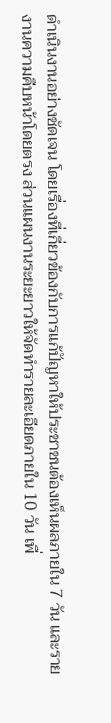ดำเนินงานอย่างชัดเจน โดยเรื่องที่เกี่ยวข้องกับการแก้ปัญหาให้ประชาชนต้องเห็นผลภายใน 7 วัน และรายงานความคืบหน้าโดยตรง ส่วนแผนงานระยะยาวให้จัดทำรายละเอียดภายใน 10 วัน เพื่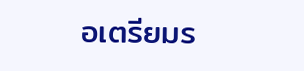อเตรียมร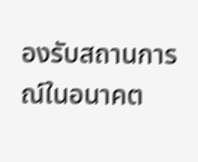องรับสถานการณ์ในอนาคต